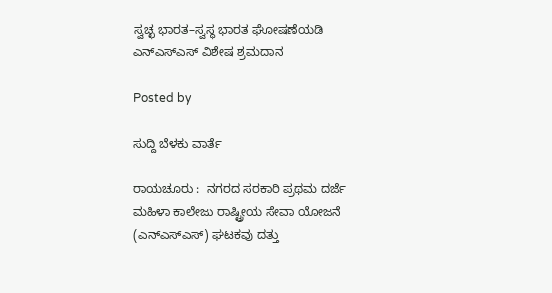ಸ್ವಚ್ಛ ಭಾರತ–ಸ್ವಸ್ಥ ಭಾರತ ಘೋಷಣೆಯಡಿ ಎನ್‌ಎಸ್‌ಎಸ್ ವಿಶೇಷ ಶ್ರಮದಾನ

Posted by

ಸುದ್ದಿ ಬೆಳಕು ವಾರ್ತೆ

ರಾಯಚೂರು :  ನಗರದ ಸರಕಾರಿ ಪ್ರಥಮ ದರ್ಜೆ ಮಹಿಳಾ ಕಾಲೇಜು ರಾಷ್ಟ್ರೀಯ ಸೇವಾ ಯೋಜನೆ (ಎನ್‌ಎಸ್‌ಎಸ್) ಘಟಕವು ದತ್ತು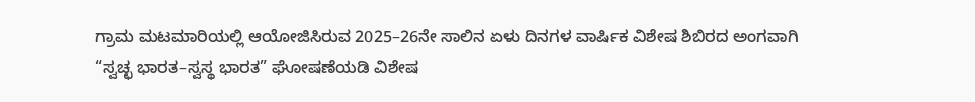ಗ್ರಾಮ ಮಟಮಾರಿಯಲ್ಲಿ ಆಯೋಜಿಸಿರುವ 2025–26ನೇ ಸಾಲಿನ ಏಳು ದಿನಗಳ ವಾರ್ಷಿಕ ವಿಶೇಷ ಶಿಬಿರದ ಅಂಗವಾಗಿ “ಸ್ವಚ್ಛ ಭಾರತ–ಸ್ವಸ್ಥ ಭಾರತ” ಘೋಷಣೆಯಡಿ ವಿಶೇಷ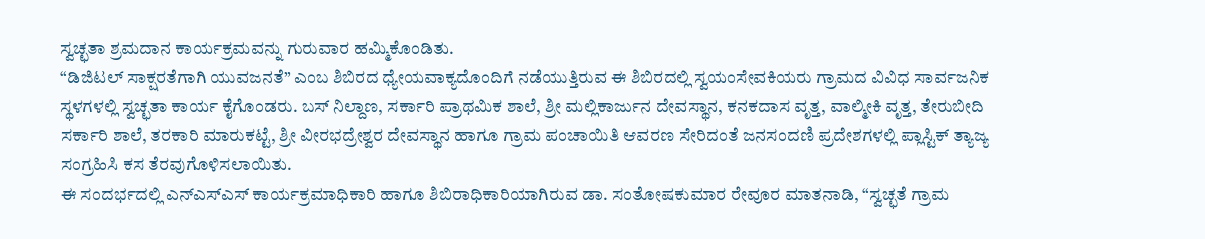ಸ್ವಚ್ಛತಾ ಶ್ರಮದಾನ ಕಾರ್ಯಕ್ರಮವನ್ನು ಗುರುವಾರ ಹಮ್ಮಿಕೊಂಡಿತು.
“ಡಿಜಿಟಲ್ ಸಾಕ್ಷರತೆಗಾಗಿ ಯುವಜನತೆ” ಎಂಬ ಶಿಬಿರದ ಧ್ಯೇಯವಾಕ್ಯದೊಂದಿಗೆ ನಡೆಯುತ್ತಿರುವ ಈ ಶಿಬಿರದಲ್ಲಿ ಸ್ವಯಂಸೇವಕಿಯರು ಗ್ರಾಮದ ವಿವಿಧ ಸಾರ್ವಜನಿಕ ಸ್ಥಳಗಳಲ್ಲಿ ಸ್ವಚ್ಛತಾ ಕಾರ್ಯ ಕೈಗೊಂಡರು. ಬಸ್ ನಿಲ್ದಾಣ, ಸರ್ಕಾರಿ ಪ್ರಾಥಮಿಕ ಶಾಲೆ, ಶ್ರೀ ಮಲ್ಲಿಕಾರ್ಜುನ ದೇವಸ್ಥಾನ, ಕನಕದಾಸ ವೃತ್ತ, ವಾಲ್ಮೀಕಿ ವೃತ್ತ, ತೇರುಬೀದಿ ಸರ್ಕಾರಿ ಶಾಲೆ, ತರಕಾರಿ ಮಾರುಕಟ್ಟೆ, ಶ್ರೀ ವೀರಭದ್ರೇಶ್ವರ ದೇವಸ್ಥಾನ ಹಾಗೂ ಗ್ರಾಮ ಪಂಚಾಯಿತಿ ಆವರಣ ಸೇರಿದಂತೆ ಜನಸಂದಣಿ ಪ್ರದೇಶಗಳಲ್ಲಿ ಪ್ಲಾಸ್ಟಿಕ್ ತ್ಯಾಜ್ಯ ಸಂಗ್ರಹಿಸಿ ಕಸ ತೆರವುಗೊಳಿಸಲಾಯಿತು.
ಈ ಸಂದರ್ಭದಲ್ಲಿ ಎನ್‌ಎಸ್‌ಎಸ್ ಕಾರ್ಯಕ್ರಮಾಧಿಕಾರಿ ಹಾಗೂ ಶಿಬಿರಾಧಿಕಾರಿಯಾಗಿರುವ ಡಾ. ಸಂತೋಷಕುಮಾರ ರೇವೂರ ಮಾತನಾಡಿ, “ಸ್ವಚ್ಛತೆ ಗ್ರಾಮ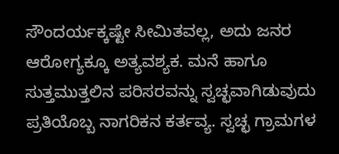ಸೌಂದರ್ಯಕ್ಕಷ್ಟೇ ಸೀಮಿತವಲ್ಲ, ಅದು ಜನರ ಆರೋಗ್ಯಕ್ಕೂ ಅತ್ಯವಶ್ಯಕ. ಮನೆ ಹಾಗೂ ಸುತ್ತಮುತ್ತಲಿನ ಪರಿಸರವನ್ನು ಸ್ವಚ್ಛವಾಗಿಡುವುದು ಪ್ರತಿಯೊಬ್ಬ ನಾಗರಿಕನ ಕರ್ತವ್ಯ. ಸ್ವಚ್ಛ ಗ್ರಾಮಗಳ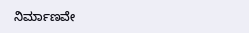ನಿರ್ಮಾಣವೇ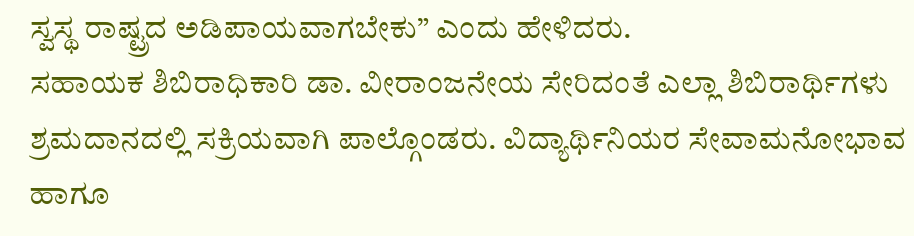ಸ್ವಸ್ಥ ರಾಷ್ಟ್ರದ ಅಡಿಪಾಯವಾಗಬೇಕು” ಎಂದು ಹೇಳಿದರು.
ಸಹಾಯಕ ಶಿಬಿರಾಧಿಕಾರಿ ಡಾ. ವೀರಾಂಜನೇಯ ಸೇರಿದಂತೆ ಎಲ್ಲಾ ಶಿಬಿರಾರ್ಥಿಗಳು ಶ್ರಮದಾನದಲ್ಲಿ ಸಕ್ರಿಯವಾಗಿ ಪಾಲ್ಗೊಂಡರು. ವಿದ್ಯಾರ್ಥಿನಿಯರ ಸೇವಾಮನೋಭಾವ ಹಾಗೂ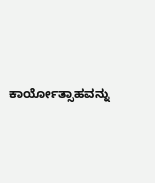ಕಾರ್ಯೋತ್ಸಾಹವನ್ನು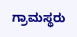ಗ್ರಾಮಸ್ಥರು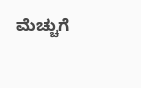ಮೆಚ್ಚುಗೆ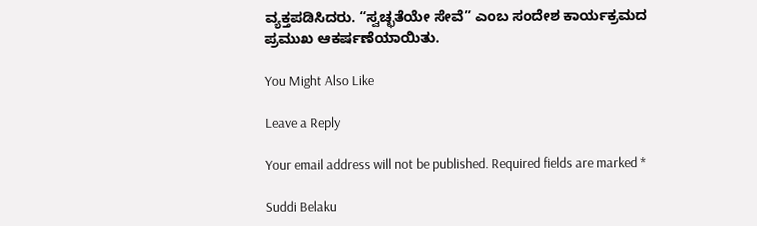ವ್ಯಕ್ತಪಡಿಸಿದರು. “ಸ್ವಚ್ಛತೆಯೇ ಸೇವೆ” ಎಂಬ ಸಂದೇಶ ಕಾರ್ಯಕ್ರಮದ ಪ್ರಮುಖ ಆಕರ್ಷಣೆಯಾಯಿತು.

You Might Also Like

Leave a Reply

Your email address will not be published. Required fields are marked *

Suddi Belaku